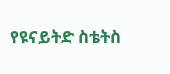የዩናይትድ ስቴትስ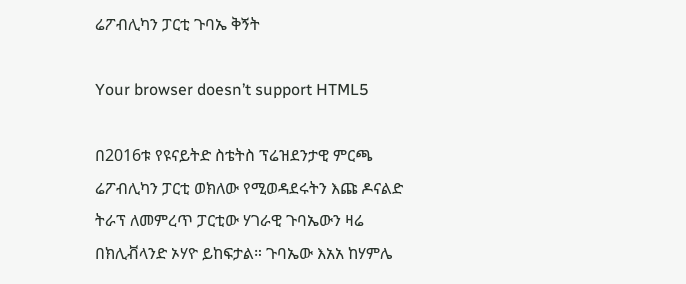ሬፖብሊካን ፓርቲ ጉባኤ ቅኝት

Your browser doesn’t support HTML5

በ2016ቱ የዩናይትድ ስቴትስ ፕሬዝደንታዊ ምርጫ ሬፖብሊካን ፓርቲ ወክለው የሚወዳደሩትን እጩ ዶናልድ ትራፕ ለመምረጥ ፓርቲው ሃገራዊ ጉባኤውን ዛሬ በክሊቭላንድ ኦሃዮ ይከፍታል። ጉባኤው እአአ ከሃምሌ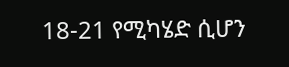18-21 የሚካሄድ ሲሆን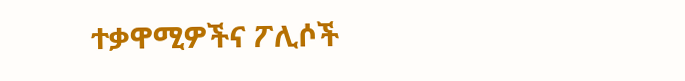ተቃዋሚዎችና ፖሊሶች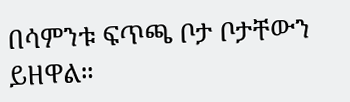በሳምንቱ ፍጥጫ ቦታ ቦታቸውን ይዘዋል።